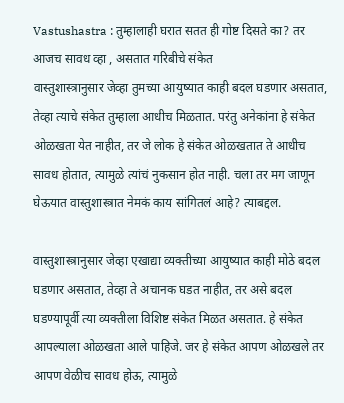Vastushastra : तुम्हालाही घरात सतत ही गोष्ट दिसते का? तर आजच सावध व्हा , असतात गरिबीचे संकेत
वास्तुशास्त्रानुसार जेव्हा तुमच्या आयुष्यात काही बदल घडणार असतात, तेव्हा त्याचे संकेत तुम्हाला आधीच मिळतात. परंतु अनेकांना हे संकेत ओळखता येत नाहीत, तर जे लोक हे संकेत ओळखतात ते आधीच सावध होतात, त्यामुळे त्यांचं नुकसान होत नाही. चला तर मग जाणून घेऊयात वास्तुशास्त्रात नेमकं काय सांगितलं आहे? त्याबद्दल.

वास्तुशास्त्रानुसार जेव्हा एखाद्या व्यक्तीच्या आयुष्यात काही मोठे बदल घडणार असतात, तेव्हा ते अचानक घडत नाहीत, तर असे बदल घडण्यापूर्वी त्या व्यक्तीला विशिष्ट संकेत मिळत असतात. हे संकेत आपल्याला ओळखता आले पाहिजे. जर हे संकेत आपण ओळखले तर आपण वेळीच सावध होऊ, त्यामुळे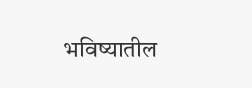भविष्यातील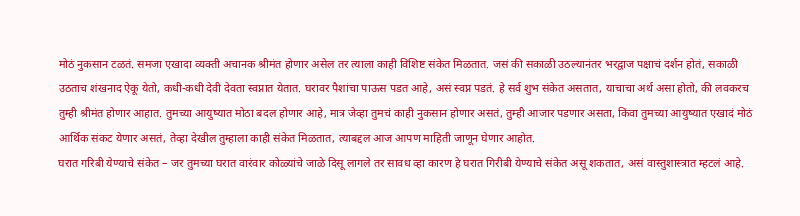मोठं नुकसान टळतं. समजा एखादा व्यक्ती अचानक श्रीमंत होणार असेल तर त्याला काही विशिष्ट संकेत मिळतात. जसं की सकाळी उठल्यानंतर भरद्वाज पक्षाचं दर्शन होतं, सकाळी उठताच शंखनाद ऐकू येतो, कधी-कधी देवी देवता स्वप्नात येतात. घरावर पैशांचा पाऊस पडत आहे, असं स्वप्न पडतं. हे सर्व शुभ संकेत असतात, याचाचा अर्थ असा होतो, की लवकरच तुम्ही श्रीमंत होणार आहात. तुमच्या आयुष्यात मोठा बदल होणार आहे, मात्र जेव्हा तुमचं काही नुकसान होणार असतं, तुम्ही आजार पडणार असता, किंवा तुमच्या आयुष्यात एखादं मोठं आर्थिक संकट येणार असतं, तेव्हा देखील तुम्हाला काही संकेत मिळतात, त्याबद्दल आज आपण माहिती जाणून घेणार आहोत.
घरात गरिबी येण्याचे संकेत – जर तुमच्या घरात वारंवार कोळ्यांचे जाळे दिसू लागले तर सावध व्हा कारण हे घरात गिरीबी येण्याचे संकेत असू शकतात, असं वास्तुशास्त्रात म्हटलं आहे.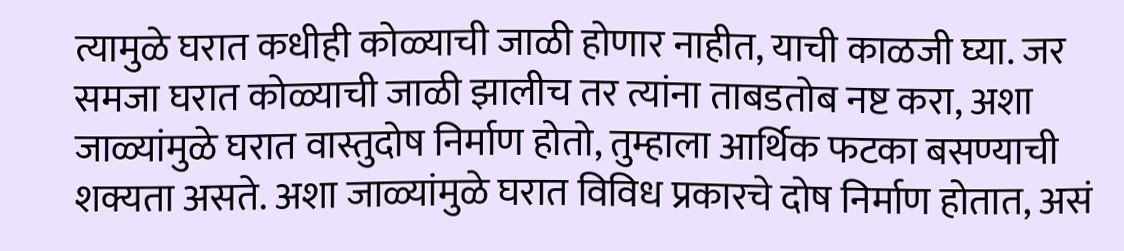त्यामुळे घरात कधीही कोळ्याची जाळी होणार नाहीत, याची काळजी घ्या. जर समजा घरात कोळ्याची जाळी झालीच तर त्यांना ताबडतोब नष्ट करा, अशा जाळ्यांमुळे घरात वास्तुदोष निर्माण होतो, तुम्हाला आर्थिक फटका बसण्याची शक्यता असते. अशा जाळ्यांमुळे घरात विविध प्रकारचे दोष निर्माण होतात, असं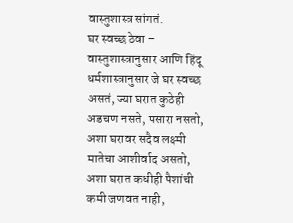वास्तुशास्त्र सांगतं.
घर स्वच्छ ठेवा – वास्तुशास्त्रानुसार आणि हिंदू धर्मशास्त्रानुसार जे घर स्वच्छ असतं, ज्या घरात कुठेही अडचण नसते, पसारा नसतो, अशा घरावर सदैव लक्ष्मी मातेचा आशीर्वाद असतो, अशा घरात कधीही पैशांची कमी जणवत नाही,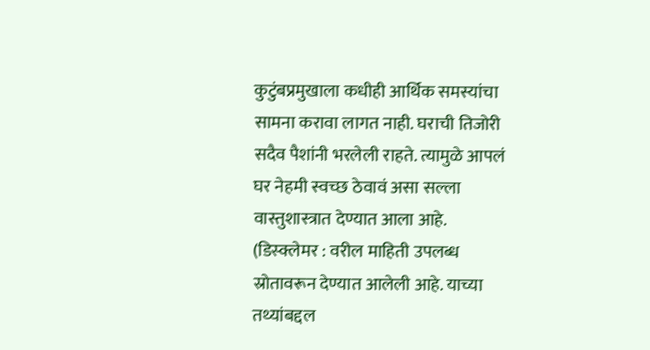कुटुंबप्रमुखाला कधीही आर्थिक समस्यांचा सामना करावा लागत नाही. घराची तिजोरी सदैव पैशांनी भरलेली राहते. त्यामुळे आपलं घर नेहमी स्वच्छ ठेवावं असा सल्ला वास्तुशास्त्रात देण्यात आला आहे.
(डिस्क्लेमर : वरील माहिती उपलब्ध स्रोतावरून देण्यात आलेली आहे. याच्या तथ्यांबद्दल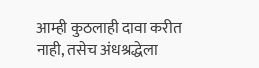आम्ही कुठलाही दावा करीत नाही, तसेच अंधश्रद्धेला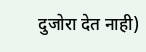दुजोरा देत नाही)